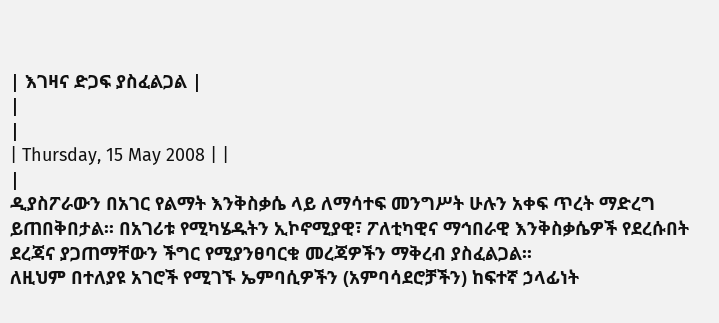| እገዛና ድጋፍ ያስፈልጋል |
|
|
| Thursday, 15 May 2008 | |
|
ዲያስፖራውን በአገር የልማት እንቅስቃሴ ላይ ለማሳተፍ መንግሥት ሁሉን አቀፍ ጥረት ማድረግ ይጠበቅበታል፡፡ በአገሪቱ የሚካሄዱትን ኢኮኖሚያዊ፣ ፖለቲካዊና ማኅበራዊ እንቅስቃሴዎች የደረሱበት ደረጃና ያጋጠማቸውን ችግር የሚያንፀባርቁ መረጃዎችን ማቅረብ ያስፈልጋል፡፡
ለዚህም በተለያዩ አገሮች የሚገኙ ኤምባሲዎችን (አምባሳደሮቻችን) ከፍተኛ ኃላፊነት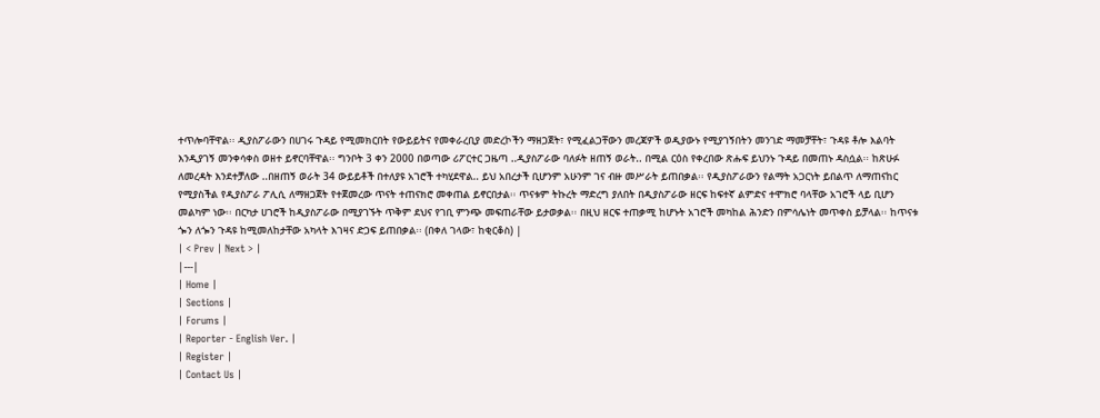ተጥሎባቸዋል፡፡ ዲያስፖራውን በሀገሩ ጉዳይ የሚመክርበት የውይይትና የመቀራረቢያ መድረኮችን ማዘጋጀት፣ የሚፈልጋቸውን መረጃዎች ወዲያውኑ የሚያገኝበትን መንገድ ማመቻቸት፣ ጉዳዩ ቶሎ እልባት እንዲያገኝ መንቀሳቀስ ወዘተ ይኖርባቸዋል፡፡ ግንቦት 3 ቀን 2000 በወጣው ሪፖርተር ጋዜጣ ..ዲያስፖራው ባለፉት ዘጠኝ ወራት.. በሚል ርዕስ የቀረበው ጽሑፍ ይህንኑ ጉዳይ በመጠኑ ዳስሷል፡፡ ከጽሁፉ ለመረዳት እንደተቻለው ..በዘጠኝ ወራት 34 ውይይቶች በተለያዩ አገሮች ተካሂደዋል.. ይህ አበረታች ቢሆንም አሁንም ገና ብዙ መሥራት ይጠበቃል፡፡ የዲያስፖራውን የልማት አጋርነት ይበልጥ ለማጠናከር የሚያስችል የዲያስፖራ ፖሊሲ ለማዘጋጀት የተጀመረው ጥናት ተጠናክሮ መቀጠል ይኖርበታል፡፡ ጥናቱም ትኩረት ማድረግ ያለበት በዲያስፖራው ዘርፍ ከፍተኛ ልምድና ተሞክሮ ባላቸው አገሮች ላይ ቢሆን መልካም ነው፡፡ በርካታ ሀገሮች ከዲያስፖራው በሚያገኙት ጥቅም ደህና የገቢ ምንጭ መፍጠራቸው ይታወቃል፡፡ በዚህ ዘርፍ ተጠቃሚ ከሆኑት አገሮች መካከል ሕንድን በምሳሌነት መጥቀስ ይቻላል፡፡ ከጥናቱ ጐን ለጐን ጉዳዩ ከሚመለከታቸው አካላት እገዛና ድጋፍ ይጠበቃል፡፡ (በቀለ ገላው፣ ከቂርቆስ) |
| < Prev | Next > |
|---|
| Home |
| Sections |
| Forums |
| Reporter - English Ver. |
| Register |
| Contact Us |